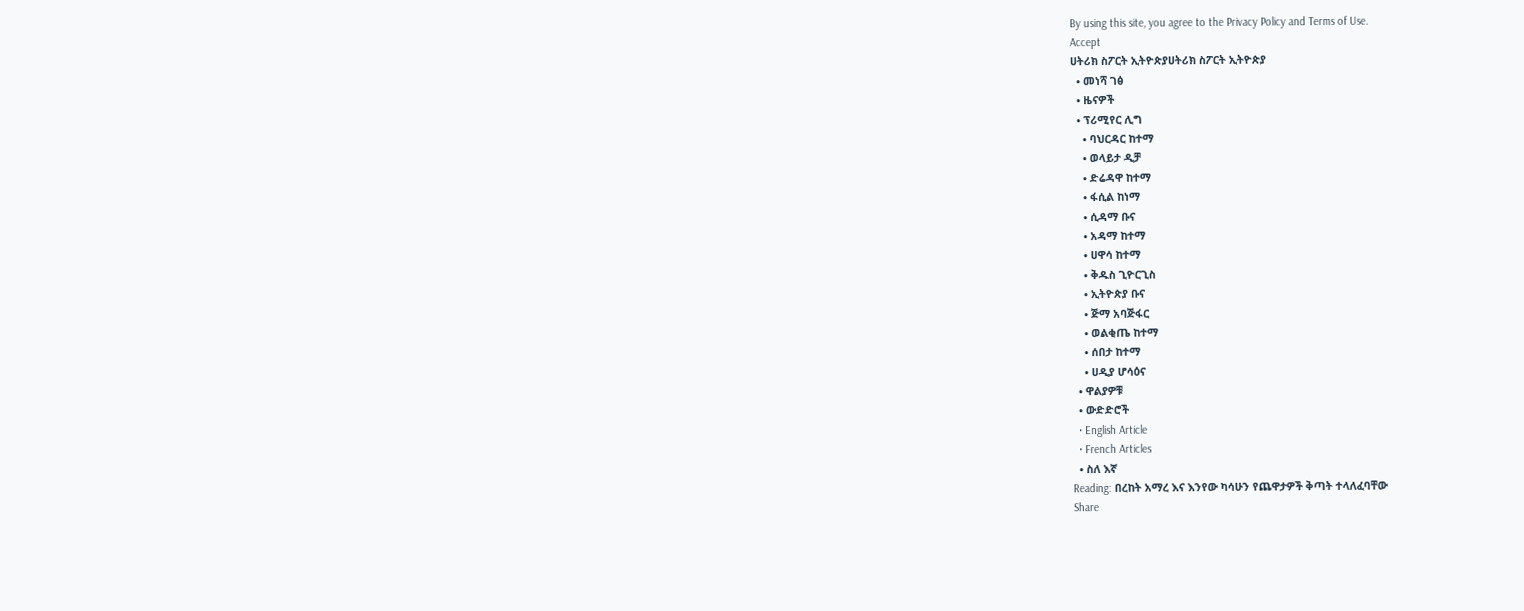By using this site, you agree to the Privacy Policy and Terms of Use.
Accept
ሀትሪክ ስፖርት ኢትዮጵያሀትሪክ ስፖርት ኢትዮጵያ
  • መነሻ ገፅ
  • ዜናዎች
  • ፕሪሚየር ሊግ
    • ባህርዳር ከተማ
    • ወላይታ ዲቻ
    • ድሬዳዋ ከተማ
    • ፋሲል ከነማ
    • ሲዳማ ቡና
    • አዳማ ከተማ
    • ሀዋሳ ከተማ
    • ቅዱስ ጊዮርጊስ
    • ኢትዮጵያ ቡና
    • ጅማ አባጅፋር
    • ወልቂጤ ከተማ
    • ሰበታ ከተማ
    • ሀዲያ ሆሳዕና
  • ዋልያዎቹ
  • ውድድሮች
  • English Article
  • French Articles
  • ስለ እኛ
Reading: በረከት አማረ እና እንየው ካሳሁን የጨዋታዎች ቅጣት ተላለፈባቸው
Share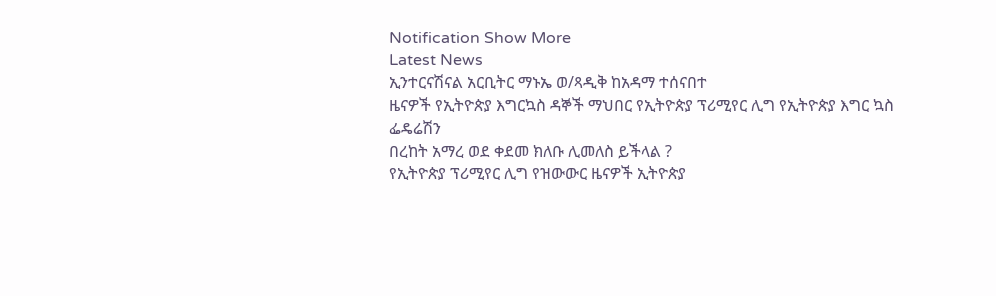Notification Show More
Latest News
ኢንተርናሽናል አርቢትር ማኑኤ ወ/ጻዲቅ ከአዳማ ተሰናበተ
ዜናዎች የኢትዮጵያ እግርኳስ ዳኞች ማህበር የኢትዮጵያ ፕሪሚየር ሊግ የኢትዮጵያ እግር ኳስ ፌዴሬሽን
በረከት አማረ ወደ ቀደመ ክለቡ ሊመለስ ይችላል ?
የኢትዮጵያ ፕሪሚየር ሊግ የዝውውር ዜናዎች ኢትዮጵያ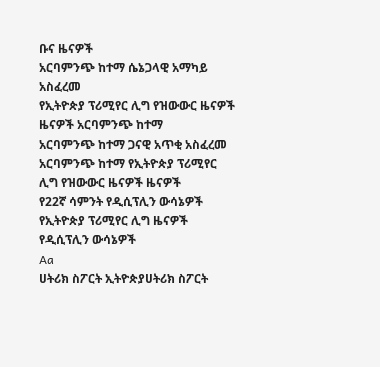ቡና ዜናዎች
አርባምንጭ ከተማ ሴኔጋላዊ አማካይ አስፈረመ
የኢትዮጵያ ፕሪሚየር ሊግ የዝውውር ዜናዎች ዜናዎች አርባምንጭ ከተማ
አርባምንጭ ከተማ ጋናዊ አጥቂ አስፈረመ
አርባምንጭ ከተማ የኢትዮጵያ ፕሪሚየር ሊግ የዝውውር ዜናዎች ዜናዎች
የ22ኛ ሳምንት የዲሲፕሊን ውሳኔዎች
የኢትዮጵያ ፕሪሚየር ሊግ ዜናዎች የዲሲፕሊን ውሳኔዎች
Aa
ሀትሪክ ስፖርት ኢትዮጵያሀትሪክ ስፖርት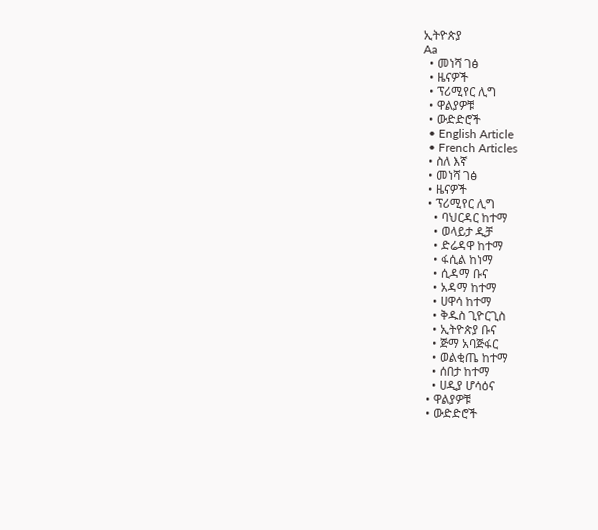ኢትዮጵያ
Aa
  • መነሻ ገፅ
  • ዜናዎች
  • ፕሪሚየር ሊግ
  • ዋልያዎቹ
  • ውድድሮች
  • English Article
  • French Articles
  • ስለ እኛ
  • መነሻ ገፅ
  • ዜናዎች
  • ፕሪሚየር ሊግ
    • ባህርዳር ከተማ
    • ወላይታ ዲቻ
    • ድሬዳዋ ከተማ
    • ፋሲል ከነማ
    • ሲዳማ ቡና
    • አዳማ ከተማ
    • ሀዋሳ ከተማ
    • ቅዱስ ጊዮርጊስ
    • ኢትዮጵያ ቡና
    • ጅማ አባጅፋር
    • ወልቂጤ ከተማ
    • ሰበታ ከተማ
    • ሀዲያ ሆሳዕና
  • ዋልያዎቹ
  • ውድድሮች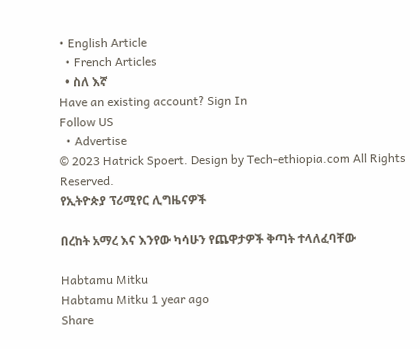• English Article
  • French Articles
  • ስለ እኛ
Have an existing account? Sign In
Follow US
  • Advertise
© 2023 Hatrick Spoert. Design by Tech-ethiopia.com All Rights Reserved.
የኢትዮጵያ ፕሪሚየር ሊግዜናዎች

በረከት አማረ እና እንየው ካሳሁን የጨዋታዎች ቅጣት ተላለፈባቸው

Habtamu Mitku
Habtamu Mitku 1 year ago
Share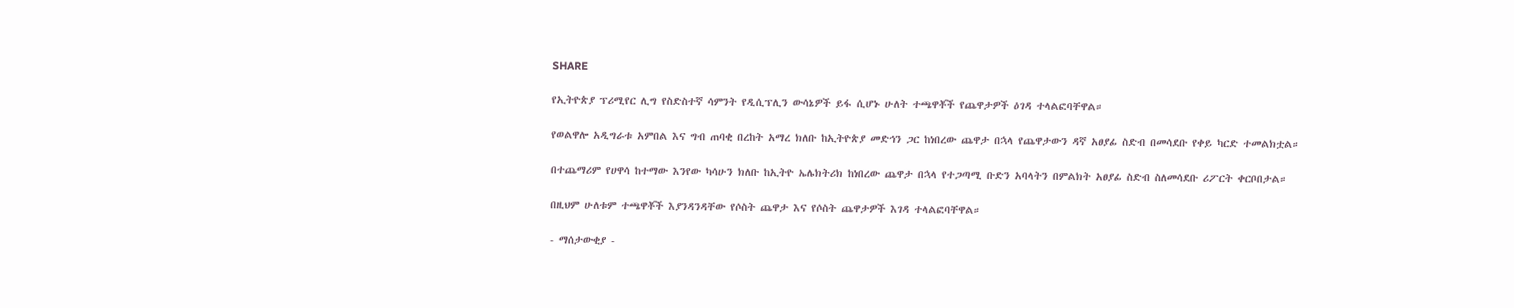SHARE

የኢትዮጵያ ፕሪሚየር ሊግ የስድስተኛ ሳምንት የዲሲፕሊን ውሳኔዎች ይፋ ሲሆኑ ሁለት ተጫዋቾች የጨዋታዎች ዕገዳ ተላልፎባቸዋል።

የወልዋሎ አዲግራቱ አምበል እና ግብ ጠባቂ በረከት አማረ ክለቡ ከኢትዮጵያ መድኅን ጋር ከነበረው ጨዋታ በኋላ የጨዋታውን ዳኛ አፀያፊ ስድብ በመሳደቡ የቀይ ካርድ ተመልክቷል።

በተጨማሪም የሀዋሳ ከተማው እንየው ካሳሁን ክለቡ ከኢትዮ ኤሌክትሪክ ከነበረው ጨዋታ በኋላ የተጋጣሚ ቡድን አባላትን በምልክት አፀያፊ ስድብ ስለመሳደቡ ሪፖርት ቀርቦበታል።

በዚህም ሁለቱም ተጫዋቾች እያንዳንዳቸው የሶስት ጨዋታ እና የሶስት ጨዋታዎች እገዳ ተላልፎባቸዋል።

- ማሰታውቂያ -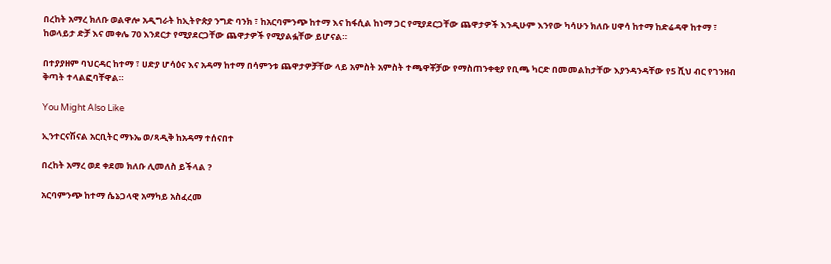በረከት አማረ ክለቡ ወልዋሎ አዲግራት ከኢትዮጵያ ንግድ ባንክ ፣ ከአርባምንጭ ከተማ እና ከፋሲል ከነማ ጋር የሚያደርጋቸው ጨዋታዎች እንዲሁም እንየው ካሳሁን ክለቡ ሀዋሳ ከተማ ከድሬዳዋ ከተማ ፣ ከወላይታ ድቻ እና መቀሌ 70 እንደርታ የሚያደርጋቸው ጨዋታዎች የሚያልፏቸው ይሆናል።

በተያያዘም ባህርዳር ከተማ ፣ ሀድያ ሆሳዕና እና አዳማ ከተማ በሳምንቱ ጨዋታዎቻቸው ላይ አምስት አምስት ተጫዋቾቻው የማስጠንቀቂያ የቢጫ ካርድ በመመልከታቸው እያንዳንዳቸው የ5 ሺህ ብር የገንዘብ ቅጣት ተላልፎባቸዋል።

You Might Also Like

ኢንተርናሽናል አርቢትር ማኑኤ ወ/ጻዲቅ ከአዳማ ተሰናበተ

በረከት አማረ ወደ ቀደመ ክለቡ ሊመለስ ይችላል ?

አርባምንጭ ከተማ ሴኔጋላዊ አማካይ አስፈረመ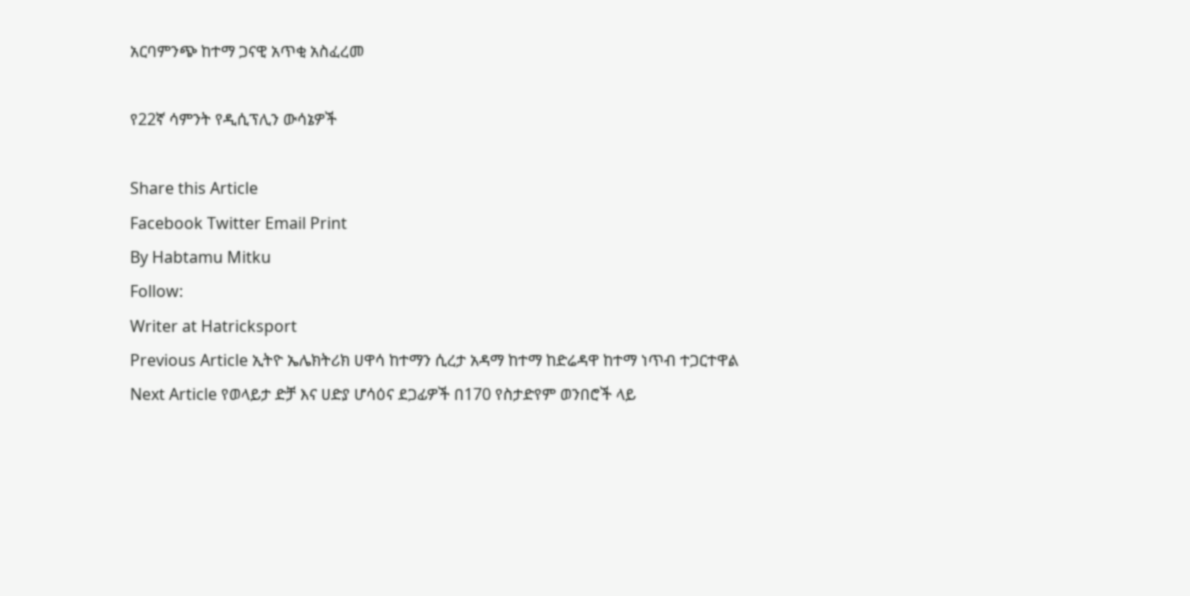አርባምንጭ ከተማ ጋናዊ አጥቂ አስፈረመ

የ22ኛ ሳምንት የዲሲፕሊን ውሳኔዎች

Share this Article
Facebook Twitter Email Print
By Habtamu Mitku
Follow:
Writer at Hatricksport
Previous Article ኢትዮ ኤሌክትሪክ ሀዋሳ ከተማን ሲረታ አዳማ ከተማ ከድሬዳዋ ከተማ ነጥብ ተጋርተዋል
Next Article የወላይታ ድቻ እና ሀድያ ሆሳዕና ደጋፊዎች በ170 የስታድየም ወንበሮች ላይ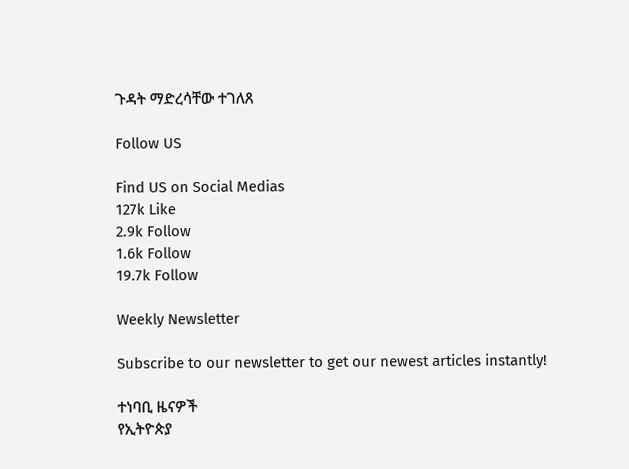ጉዳት ማድረሳቸው ተገለጸ

Follow US

Find US on Social Medias
127k Like
2.9k Follow
1.6k Follow
19.7k Follow

Weekly Newsletter

Subscribe to our newsletter to get our newest articles instantly!

ተነባቢ ዜናዎች
የኢትዮጵያ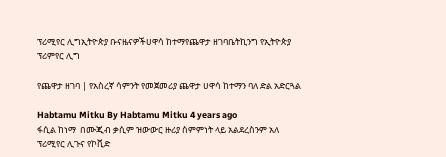ፕሪሚየር ሊግኢትዮጵያ ቡናዜናዎችሀዋሳ ከተማየጨዋታ ዘገባቤትኪንግ የኢትዮጵያ ፕሪምየር ሊግ

የጨዋታ ዘገባ | የአስረኛ ሳምንት የመጀመሪያ ጨዋታ ሀዋሳ ከተማን ባለ ድል አድርጓል

Habtamu Mitku By Habtamu Mitku 4 years ago
ፋሲል ከነማ  በሙጂብ ቃሲም ዝውውር ዙሪያ ስምምነት ላይ አልደረስንም አለ
ፕሪሚየር ሊጉና የኮቪድ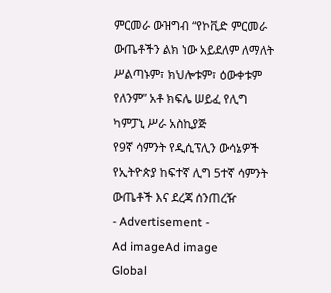ምርመራ ውዝግብ “የኮቪድ ምርመራ ውጤቶችን ልክ ነው አይደለም ለማለት ሥልጣኑም፣ ክህሎቱም፣ ዕውቀቱም የለንም” አቶ ክፍሌ ሠይፈ የሊግ ካምፓኒ ሥራ አስኪያጅ
የ9ኛ ሳምንት የዲሲፕሊን ውሳኔዎች
የኢትዮጵያ ከፍተኛ ሊግ 5ተኛ ሳምንት ውጤቶች እና ደረጃ ሰንጠረዥ
- Advertisement -
Ad imageAd image
Global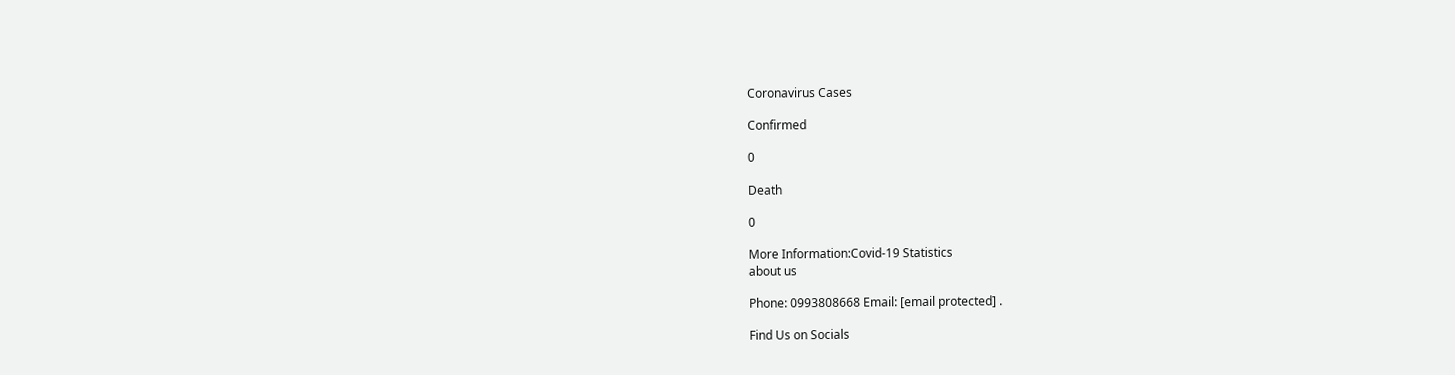Coronavirus Cases

Confirmed

0

Death

0

More Information:Covid-19 Statistics
about us

Phone: 0993808668 Email: [email protected] .

Find Us on Socials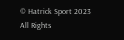© Hatrick Sport 2023 All Rights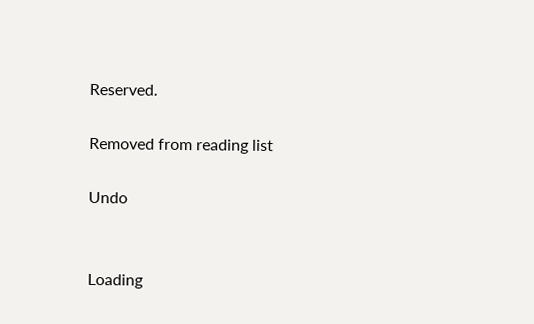Reserved.

Removed from reading list

Undo


Loading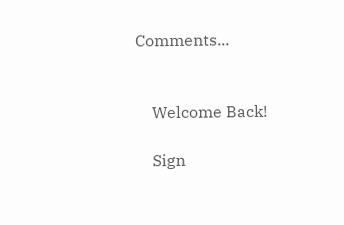Comments...


    Welcome Back!

    Sign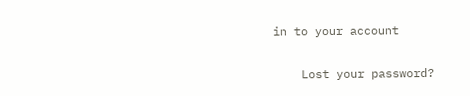in to your account

    Lost your password?